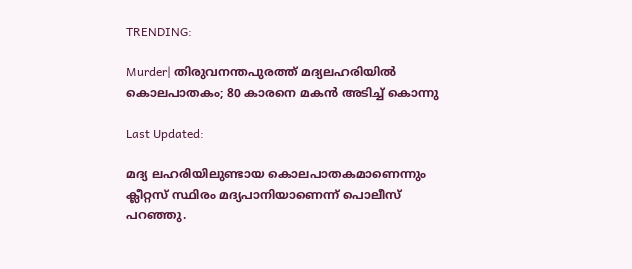TRENDING:

Murder| തിരുവനന്തപുരത്ത് മദ്യലഹരിയിൽ കൊലപാതകം; 80 കാരനെ മകൻ അടിച്ച് കൊന്നു

Last Updated:

മദ്യ ലഹരിയിലുണ്ടായ കൊലപാതകമാണെന്നും ക്ലീറ്റസ് സ്ഥിരം മദ്യപാനിയാണെന്ന് പൊലീസ് പറഞ്ഞു.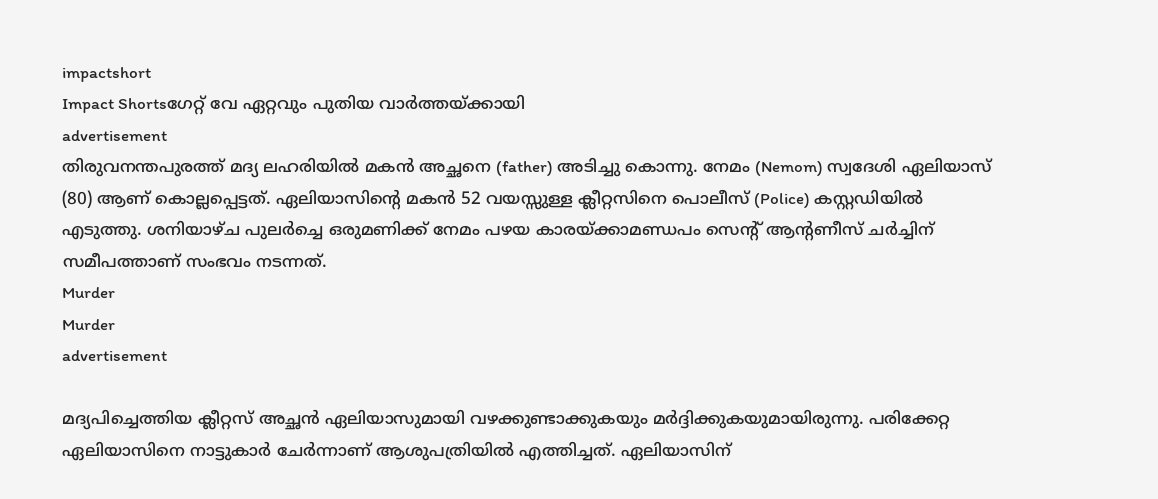impactshort
Impact Shortsഗേറ്റ് വേ ഏറ്റവും പുതിയ വാർത്തയ്ക്കായി
advertisement
തിരുവനന്തപുരത്ത് മദ്യ ലഹരിയിൽ മകൻ അച്ഛനെ (father) അടിച്ചു കൊന്നു. നേമം (Nemom) സ്വദേശി ഏലിയാസ് (80) ആണ് കൊല്ലപ്പെട്ടത്. ഏലിയാസിന്റെ മകൻ 52 വയസ്സുള്ള ക്ലീറ്റസിനെ പൊലീസ് (Police) കസ്റ്റഡിയിൽ എടുത്തു. ശനിയാഴ്ച പുലർച്ചെ ഒരുമണിക്ക് നേമം പഴയ കാരയ്ക്കാമണ്ഡപം സെന്റ് ആന്റണീസ് ചർച്ചിന് സമീപത്താണ് സംഭവം നടന്നത്.
Murder
Murder
advertisement

മദ്യപിച്ചെത്തിയ ക്ലീറ്റസ് അച്ഛൻ ഏലിയാസുമായി വഴക്കുണ്ടാക്കുകയും മർദ്ദിക്കുകയുമായിരുന്നു. പരിക്കേറ്റ ഏലിയാസിനെ നാട്ടുകാർ ചേർന്നാണ് ആശുപത്രിയിൽ എത്തിച്ചത്. ഏലിയാസിന്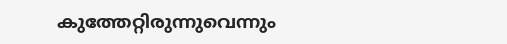കുത്തേറ്റിരുന്നുവെന്നും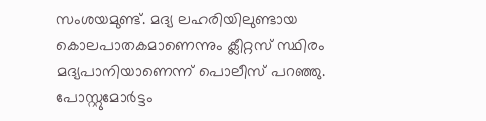സംശയമുണ്ട്. മദ്യ ലഹരിയിലുണ്ടായ കൊലപാതകമാണെന്നും ക്ലീറ്റസ് സ്ഥിരം മദ്യപാനിയാണെന്ന് പൊലീസ് പറഞ്ഞു. പോസ്റ്റുമോർട്ടം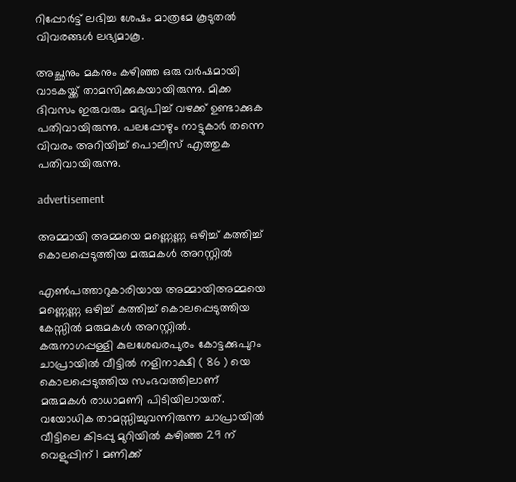റിപ്പോർട്ട് ലഭിച്ച ശേഷം മാത്രമേ കൂടുതൽ വിവരങ്ങൾ ലഭ്യമാകൂ.

അച്ഛനും മകനും കഴിഞ്ഞ ഒരു വർഷമായി വാടകയ്ക്ക് താമസിക്കുകയായിരുന്നു. മിക്ക ദിവസം ഇരുവരും മദ്യപിച്ച് വഴക്ക് ഉണ്ടാക്കുക പതിവായിരുന്നു. പലപ്പോഴും നാട്ടുകാർ തന്നെ വിവരം അറിയിച്ച് പൊലീസ് എത്തുക പതിവായിരുന്നു.

advertisement

അമ്മായി അമ്മയെ മണ്ണെണ്ണ ഒഴിച്ച് കത്തിച്ച് കൊലപ്പെടുത്തിയ മരുമകൾ അറസ്റ്റിൽ

എൺപത്താറുകാരിയായ അമ്മായിഅമ്മയെ മണ്ണെണ്ണ ഒഴിച്ച് കത്തിച്ച് കൊലപ്പെടുത്തിയ കേസ്സിൽ മരുമകൾ അറസ്റ്റിൽ. കരുനാഗപ്പള്ളി കുലശേഖരപുരം കോട്ടക്കുപുറം ചാപ്രായിൽ വീട്ടിൽ നളിനാക്ഷി ( 86 ) യെ കൊലപ്പെടുത്തിയ സംഭവത്തിലാണ് മരുമകൾ രാധാമണി പിടിയിലായത്. വയോധിക താമസ്സിച്ചുവന്നിരുന്ന ചാപ്രായിൽ വീട്ടിലെ കിടപ്പു മുറിയിൽ കഴിഞ്ഞ 29 ന് വെളുപ്പിന് 1 മണിക്ക്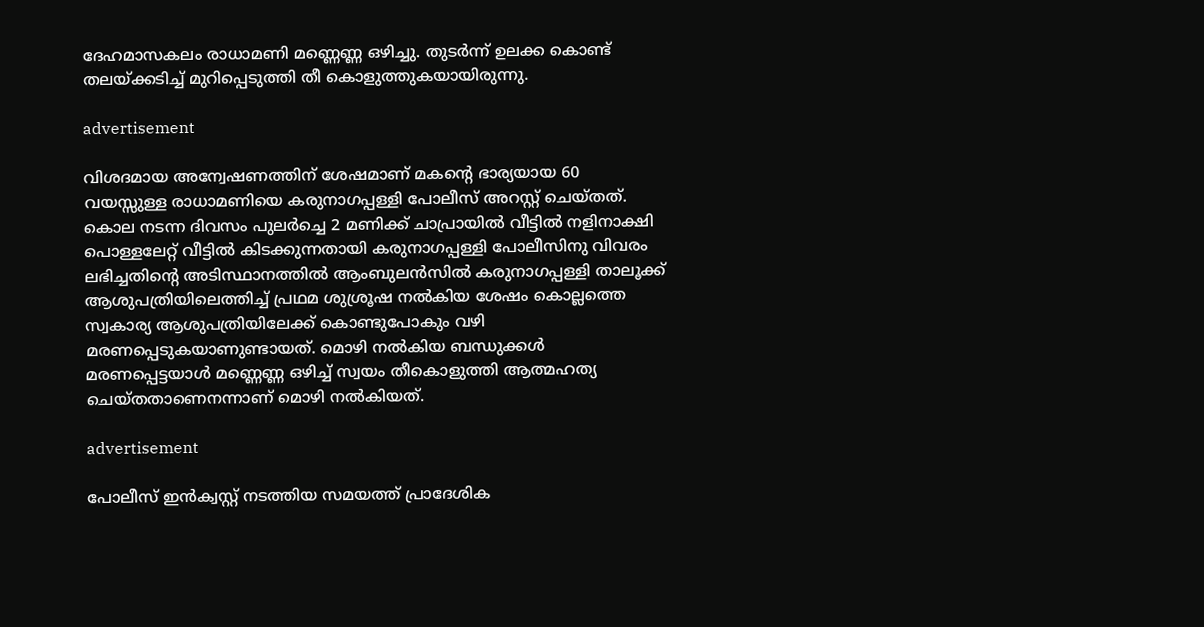ദേഹമാസകലം രാധാമണി മണ്ണെണ്ണ ഒഴിച്ചു. തുടർന്ന് ഉലക്ക കൊണ്ട് തലയ്ക്കടിച്ച് മുറിപ്പെടുത്തി തീ കൊളുത്തുകയായിരുന്നു.

advertisement

വിശദമായ അന്വേഷണത്തിന് ശേഷമാണ് മകന്റെ ഭാര്യയായ 60 വയസ്സുള്ള രാധാമണിയെ കരുനാഗപ്പള്ളി പോലീസ് അറസ്റ്റ് ചെയ്തത്. കൊല നടന്ന ദിവസം പുലർച്ചെ 2 മണിക്ക് ചാപ്രായിൽ വീട്ടിൽ നളിനാക്ഷി പൊള്ളലേറ്റ് വീട്ടിൽ കിടക്കുന്നതായി കരുനാഗപ്പള്ളി പോലീസിനു വിവരം ലഭിച്ചതിന്റെ അടിസ്ഥാനത്തിൽ ആംബുലൻസിൽ കരുനാഗപ്പള്ളി താലൂക്ക് ആശുപത്രിയിലെത്തിച്ച് പ്രഥമ ശുശ്രൂഷ നൽകിയ ശേഷം കൊല്ലത്തെ സ്വകാര്യ ആശുപത്രിയിലേക്ക് കൊണ്ടുപോകും വഴി മരണപ്പെടുകയാണുണ്ടായത്. മൊഴി നൽകിയ ബന്ധുക്കൾ മരണപ്പെട്ടയാൾ മണ്ണെണ്ണ ഒഴിച്ച് സ്വയം തീകൊളുത്തി ആത്മഹത്യ ചെയ്തതാണെനന്നാണ് മൊഴി നൽകിയത്.

advertisement

പോലീസ് ഇൻക്വസ്റ്റ് നടത്തിയ സമയത്ത് പ്രാദേശിക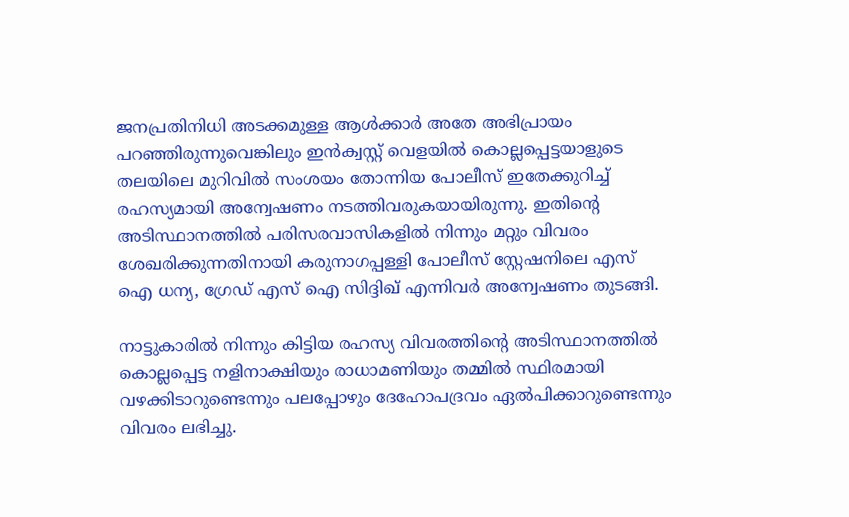ജനപ്രതിനിധി അടക്കമുള്ള ആൾക്കാർ അതേ അഭിപ്രായം പറഞ്ഞിരുന്നുവെങ്കിലും ഇൻക്വസ്റ്റ് വെളയിൽ കൊല്ലപ്പെട്ടയാളുടെ തലയിലെ മുറിവിൽ സംശയം തോന്നിയ പോലീസ് ഇതേക്കുറിച്ച് രഹസ്യമായി അന്വേഷണം നടത്തിവരുകയായിരുന്നു. ഇതിൻ്റെ അടിസ്ഥാനത്തിൽ പരിസരവാസികളിൽ നിന്നും മറ്റും വിവരം ശേഖരിക്കുന്നതിനായി കരുനാഗപ്പള്ളി പോലീസ് സ്റ്റേഷനിലെ എസ് ഐ ധന്യ, ഗ്രേഡ് എസ് ഐ സിദ്ദിഖ് എന്നിവർ അന്വേഷണം തുടങ്ങി.

നാട്ടുകാരിൽ നിന്നും കിട്ടിയ രഹസ്യ വിവരത്തിന്റെ അടിസ്ഥാനത്തിൽ കൊല്ലപ്പെട്ട നളിനാക്ഷിയും രാധാമണിയും തമ്മിൽ സ്ഥിരമായി വഴക്കിടാറുണ്ടെന്നും പലപ്പോഴും ദേഹോപദ്രവം ഏൽപിക്കാറുണ്ടെന്നും വിവരം ലഭിച്ചു.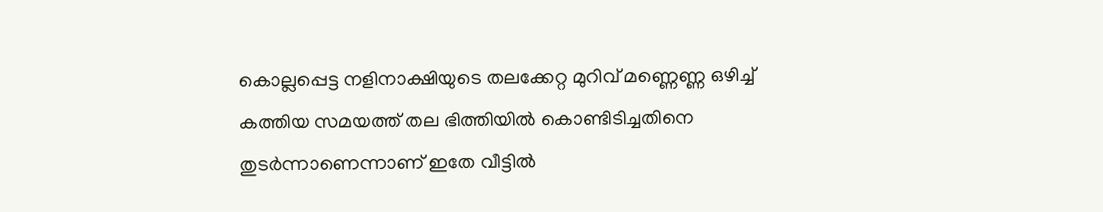കൊല്ലപ്പെട്ട നളിനാക്ഷിയുടെ തലക്കേറ്റ മുറിവ് മണ്ണെണ്ണ ഒഴിച്ച് കത്തിയ സമയത്ത് തല ഭിത്തിയിൽ കൊണ്ടിടിച്ചതിനെ തുടർന്നാണെന്നാണ് ഇതേ വീട്ടിൽ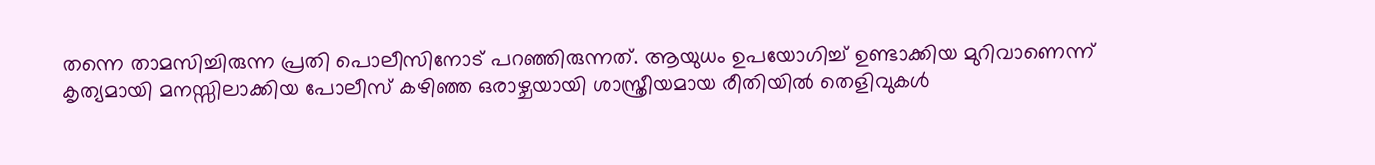തന്നെ താമസിച്ചിരുന്ന പ്രതി പൊലീസിനോട് പറഞ്ഞിരുന്നത്. ആയുധം ഉപയോഗിച്ച് ഉണ്ടാക്കിയ മുറിവാണെന്ന് കൃത്യമായി മനസ്സിലാക്കിയ പോലീസ് കഴിഞ്ഞ ഒരാഴ്ചയായി ശാസ്ത്രീയമായ രീതിയിൽ തെളിവുകൾ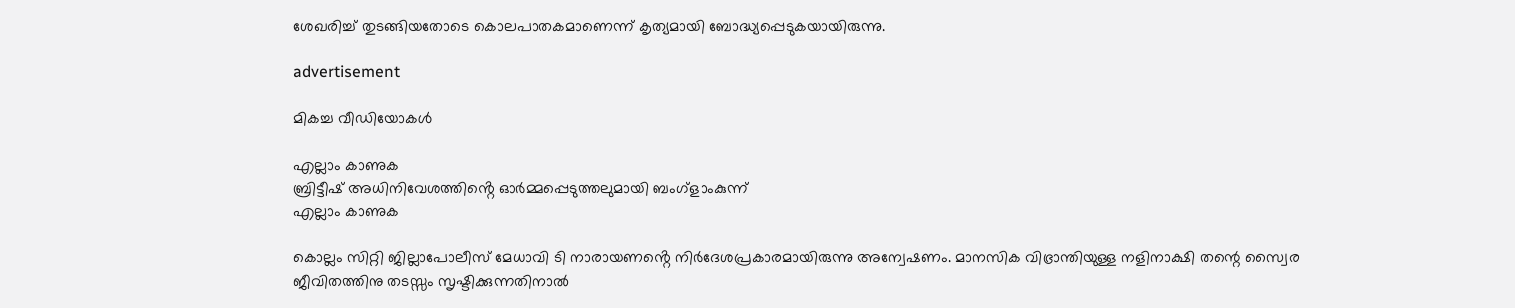ശേഖരിച്ച് തുടങ്ങിയതോടെ കൊലപാതകമാണെന്ന് കൃത്യമായി ബോദ്ധ്യപ്പെടുകയായിരുന്നു.

advertisement

മികച്ച വീഡിയോകൾ

എല്ലാം കാണുക
ബ്രിട്ടീഷ് അധിനിവേശത്തിൻ്റെ ഓർമ്മപ്പെടുത്തലുമായി ബംഗ്ളാംകുന്ന്
എല്ലാം കാണുക

കൊല്ലം സിറ്റി ജില്ലാപോലീസ് മേധാവി ടി നാരായണൻ്റെ നിർദേശപ്രകാരമായിരുന്നു അന്വേഷണം. മാനസിക വിഭ്രാന്തിയുള്ള നളിനാക്ഷി തന്റെ സ്വൈര ജീവിതത്തിനു തടസ്സം സൃഷ്ടിക്കുന്നതിനാൽ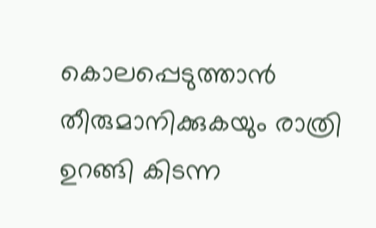കൊലപ്പെടുത്താൻ തീരുമാനിക്കുകയും രാത്രി ഉറങ്ങി കിടന്ന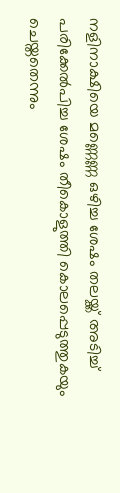നളിനാക്ഷിയെ മണ്ണെണ്ണ ഒഴിച്ച ശേഷം തലയ്ക്ക് അടിച്ച് പരിക്കേൽപിച്ച ശേഷം തീകൊളുത്തി കൊലപ്പെടുത്തുകയും ചെയ്തതെന്നും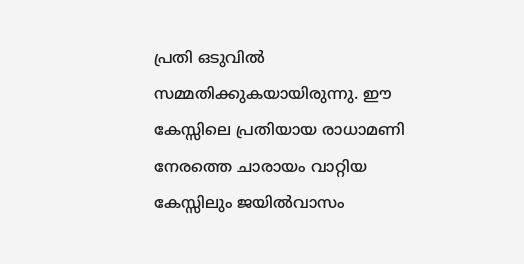പ്രതി ഒടുവിൽ സമ്മതിക്കുകയായിരുന്നു. ഈ കേസ്സിലെ പ്രതിയായ രാധാമണി നേരത്തെ ചാരായം വാറ്റിയ കേസ്സിലും ജയിൽവാസം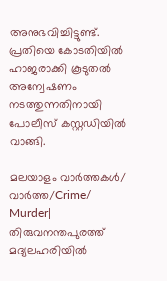അനുഭവിച്ചിട്ടുണ്ട്. പ്രതിയെ കോടതിയിൽ ഹാജരാക്കി കൂടുതൽ അന്വേഷണം നടത്തുന്നതിനായി പോലീസ് കസ്റ്റഡിയിൽ വാങ്ങി.

മലയാളം വാർത്തകൾ/ വാർത്ത/Crime/
Murder| തിരുവനന്തപുരത്ത് മദ്യലഹരിയിൽ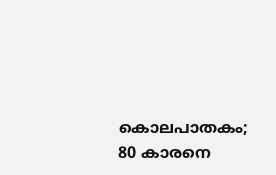കൊലപാതകം; 80 കാരനെ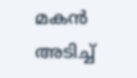മകൻ അടിച്ച്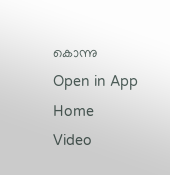കൊന്നു
Open in App
Home
Video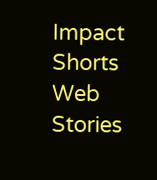Impact Shorts
Web Stories